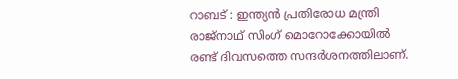റാബട് : ഇന്ത്യൻ പ്രതിരോധ മന്ത്രി രാജ്നാഥ് സിംഗ് മൊറോക്കോയിൽ രണ്ട് ദിവസത്തെ സന്ദർശനത്തിലാണ്.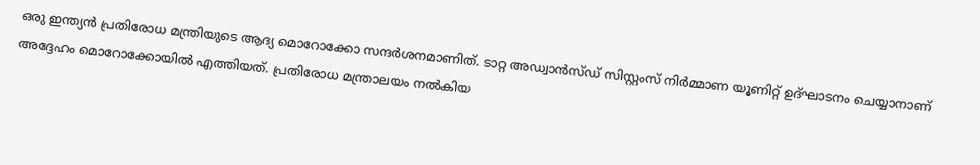ഒരു ഇന്ത്യൻ പ്രതിരോധ മന്ത്രിയുടെ ആദ്യ മൊറോക്കോ സന്ദർശനമാണിത്. ടാറ്റ അഡ്വാൻസ്ഡ് സിസ്റ്റംസ് നിർമ്മാണ യൂണിറ്റ് ഉദ്ഘാടനം ചെയ്യാനാണ് അദ്ദേഹം മൊറോക്കോയിൽ എത്തിയത്. പ്രതിരോധ മന്ത്രാലയം നൽകിയ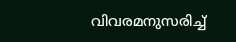വിവരമനുസരിച്ച്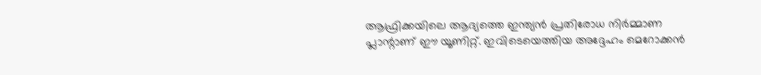ആഫ്രിക്കയിലെ ആദ്യത്തെ ഇന്ത്യൻ പ്രതിരോധ നിർമ്മാണ പ്ലാന്റാണ് ഈ യൂണിറ്റ്. ഇവിടെയെത്തിയ അദ്ദേഹം മെറോക്കൻ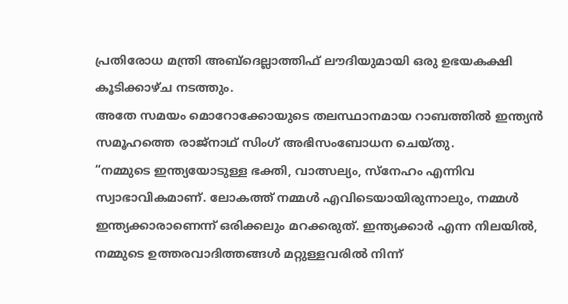പ്രതിരോധ മന്ത്രി അബ്ദെല്ലാത്തിഫ് ലൗദിയുമായി ഒരു ഉഭയകക്ഷി കൂടിക്കാഴ്ച നടത്തും.
അതേ സമയം മൊറോക്കോയുടെ തലസ്ഥാനമായ റാബത്തിൽ ഇന്ത്യൻ സമൂഹത്തെ രാജ്നാഥ് സിംഗ് അഭിസംബോധന ചെയ്തു.
“നമ്മുടെ ഇന്ത്യയോടുള്ള ഭക്തി, വാത്സല്യം, സ്നേഹം എന്നിവ സ്വാഭാവികമാണ്. ലോകത്ത് നമ്മൾ എവിടെയായിരുന്നാലും, നമ്മൾ ഇന്ത്യക്കാരാണെന്ന് ഒരിക്കലും മറക്കരുത്. ഇന്ത്യക്കാർ എന്ന നിലയിൽ, നമ്മുടെ ഉത്തരവാദിത്തങ്ങൾ മറ്റുള്ളവരിൽ നിന്ന്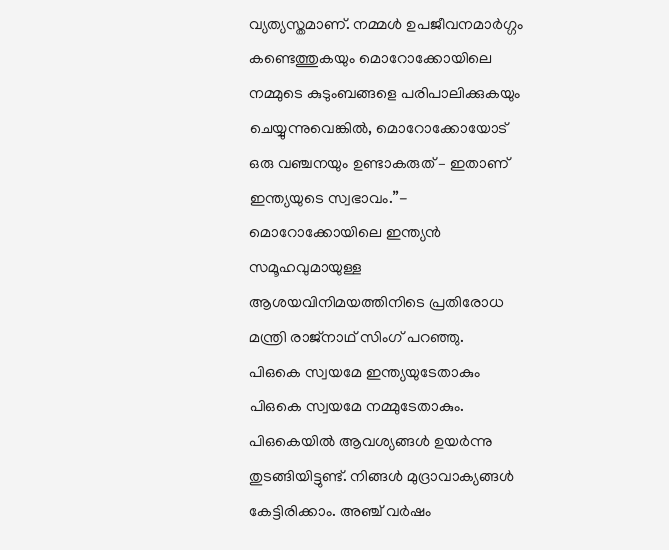വ്യത്യസ്തമാണ്. നമ്മൾ ഉപജീവനമാർഗ്ഗം കണ്ടെത്തുകയും മൊറോക്കോയിലെ നമ്മുടെ കുടുംബങ്ങളെ പരിപാലിക്കുകയും ചെയ്യുന്നുവെങ്കിൽ, മൊറോക്കോയോട് ഒരു വഞ്ചനയും ഉണ്ടാകരുത് – ഇതാണ് ഇന്ത്യയുടെ സ്വഭാവം.”- മൊറോക്കോയിലെ ഇന്ത്യൻ സമൂഹവുമായുള്ള ആശയവിനിമയത്തിനിടെ പ്രതിരോധ മന്ത്രി രാജ്നാഥ് സിംഗ് പറഞ്ഞു.
പിഒകെ സ്വയമേ ഇന്ത്യയുടേതാകും
പിഒകെ സ്വയമേ നമ്മുടേതാകും. പിഒകെയിൽ ആവശ്യങ്ങൾ ഉയർന്നു തുടങ്ങിയിട്ടുണ്ട്. നിങ്ങൾ മുദ്രാവാക്യങ്ങൾ കേട്ടിരിക്കാം. അഞ്ച് വർഷം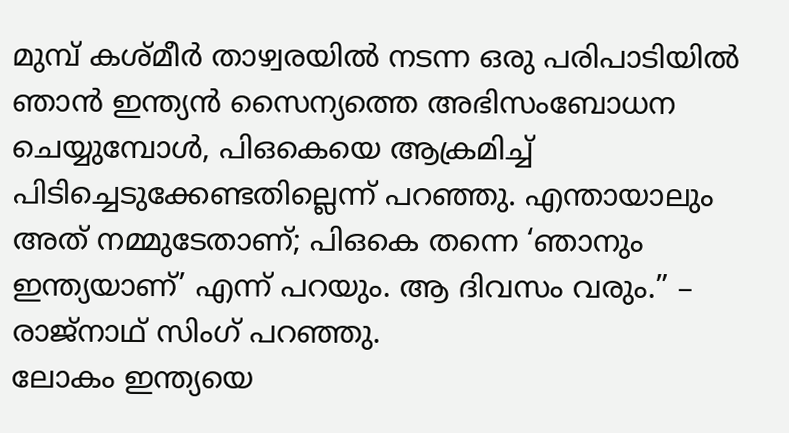മുമ്പ് കശ്മീർ താഴ്വരയിൽ നടന്ന ഒരു പരിപാടിയിൽ ഞാൻ ഇന്ത്യൻ സൈന്യത്തെ അഭിസംബോധന ചെയ്യുമ്പോൾ, പിഒകെയെ ആക്രമിച്ച് പിടിച്ചെടുക്കേണ്ടതില്ലെന്ന് പറഞ്ഞു. എന്തായാലും അത് നമ്മുടേതാണ്; പിഒകെ തന്നെ ‘ഞാനും ഇന്ത്യയാണ്’ എന്ന് പറയും. ആ ദിവസം വരും.” – രാജ്നാഥ് സിംഗ് പറഞ്ഞു.
ലോകം ഇന്ത്യയെ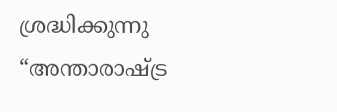ശ്രദ്ധിക്കുന്നു
“അന്താരാഷ്ട്ര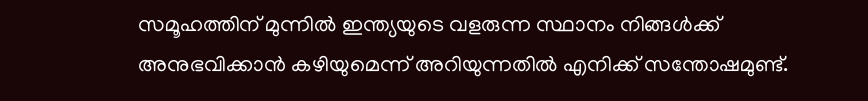സമൂഹത്തിന് മുന്നിൽ ഇന്ത്യയുടെ വളരുന്ന സ്ഥാനം നിങ്ങൾക്ക് അനുഭവിക്കാൻ കഴിയുമെന്ന് അറിയുന്നതിൽ എനിക്ക് സന്തോഷമുണ്ട്.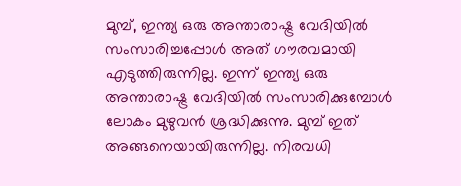മുമ്പ്, ഇന്ത്യ ഒരു അന്താരാഷ്ട്ര വേദിയിൽ സംസാരിച്ചപ്പോൾ അത് ഗൗരവമായി എടുത്തിരുന്നില്ല. ഇന്ന് ഇന്ത്യ ഒരു അന്താരാഷ്ട്ര വേദിയിൽ സംസാരിക്കുമ്പോൾ ലോകം മുഴുവൻ ശ്രദ്ധിക്കുന്നു. മുമ്പ് ഇത് അങ്ങനെയായിരുന്നില്ല. നിരവധി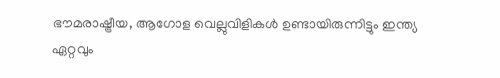ഭൗമരാഷ്ട്രീയ, ആഗോള വെല്ലുവിളികൾ ഉണ്ടായിരുന്നിട്ടും ഇന്ത്യ ഏറ്റവും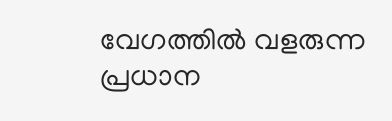വേഗത്തിൽ വളരുന്ന പ്രധാന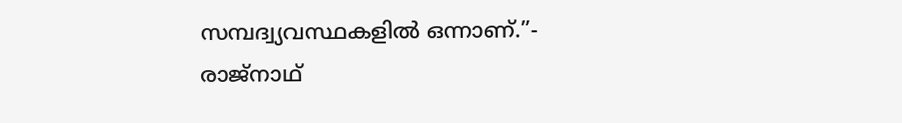സമ്പദ്വ്യവസ്ഥകളിൽ ഒന്നാണ്.”- രാജ്നാഥ്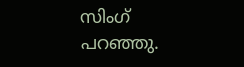സിംഗ് പറഞ്ഞു.